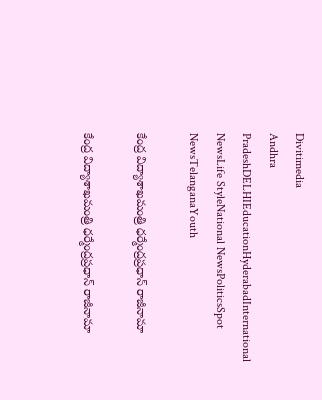Divitimedia
Andhra PradeshDELHIEducationHyderabadInternational NewsLife StyleNational NewsPoliticsSpot NewsTelanganaYouth

కేంద్ర విద్యాశాఖమంత్రి ధర్మేంద్రప్రధాన్ రాజీనామా

కేంద్ర విద్యాశాఖమంత్రి ధర్మేంద్రప్రధాన్ రాజీనామా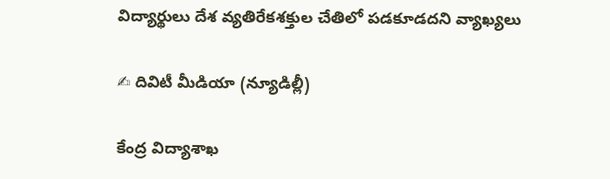విద్యార్థులు దేశ వ్యతిరేకశక్తుల చేతిలో పడకూడదని వ్యాఖ్యలు

✍ దివిటీ మీడియా (న్యూడిల్లీ)

కేంద్ర విద్యాశాఖ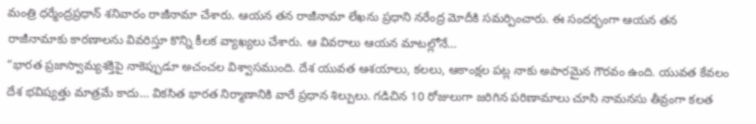మంత్రి ధర్మేంద్రప్రధాన్ శనివారం రాజీనామా చేశారు. ఆయన తన రాజీనామా లేఖను ప్రధాని నరేంద్ర మోదీకి సమర్పించారు. ఈ సందర్భంగా ఆయన తన రాజీనామాకు కారణాలను వివరిస్తూ కొన్ని కీలక వ్యాఖ్యలు చేశారు. ఆ వివరాలు ఆయన మాటల్లోనే…
“భారత ప్రజాస్వామ్యశక్తిపై నాకెప్పుడూ అచంచల విశ్వాసముంది. దేశ యువత ఆశయాలు, కలలు, ఆకాంక్షల పట్ల నాకు అపారమైన గౌరవం ఉంది. యువత కేవలం దేశ భవిష్యత్తు మాత్రమే కాదు… వికసిత భారత నిర్మాణానికి వారే ప్రధాన శిల్పులు. గడిచిన 10 రోజులుగా జరిగిన పరిణామాలు చూసి నామనసు తీవ్రంగా కలత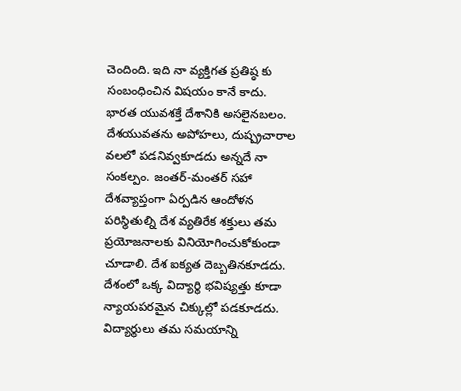చెందింది. ఇది నా వ్యక్తిగత ప్రతిష్ఠ కు సంబంధించిన విషయం కానే కాదు.
భారత యువశక్తే దేశానికి అసలైనబలం.
దేశయువతను అపోహలు, దుష్ప్రచారాల వలలో పడనివ్వకూడదు అన్నదే నా సంకల్పం. జంతర్-మంతర్‌ సహా దేశవ్యాప్తంగా ఏర్పడిన ఆందోళన పరిస్థితుల్ని దేశ వ్యతిరేక శక్తులు తమ ప్రయోజనాలకు వినియోగించుకోకుండా చూడాలి. దేశ ఐక్యత దెబ్బతినకూడదు.
దేశంలో ఒక్క విద్యార్థి భవిష్యత్తు కూడా న్యాయపరమైన చిక్కుల్లో పడకూడదు. విద్యార్థులు తమ సమయాన్ని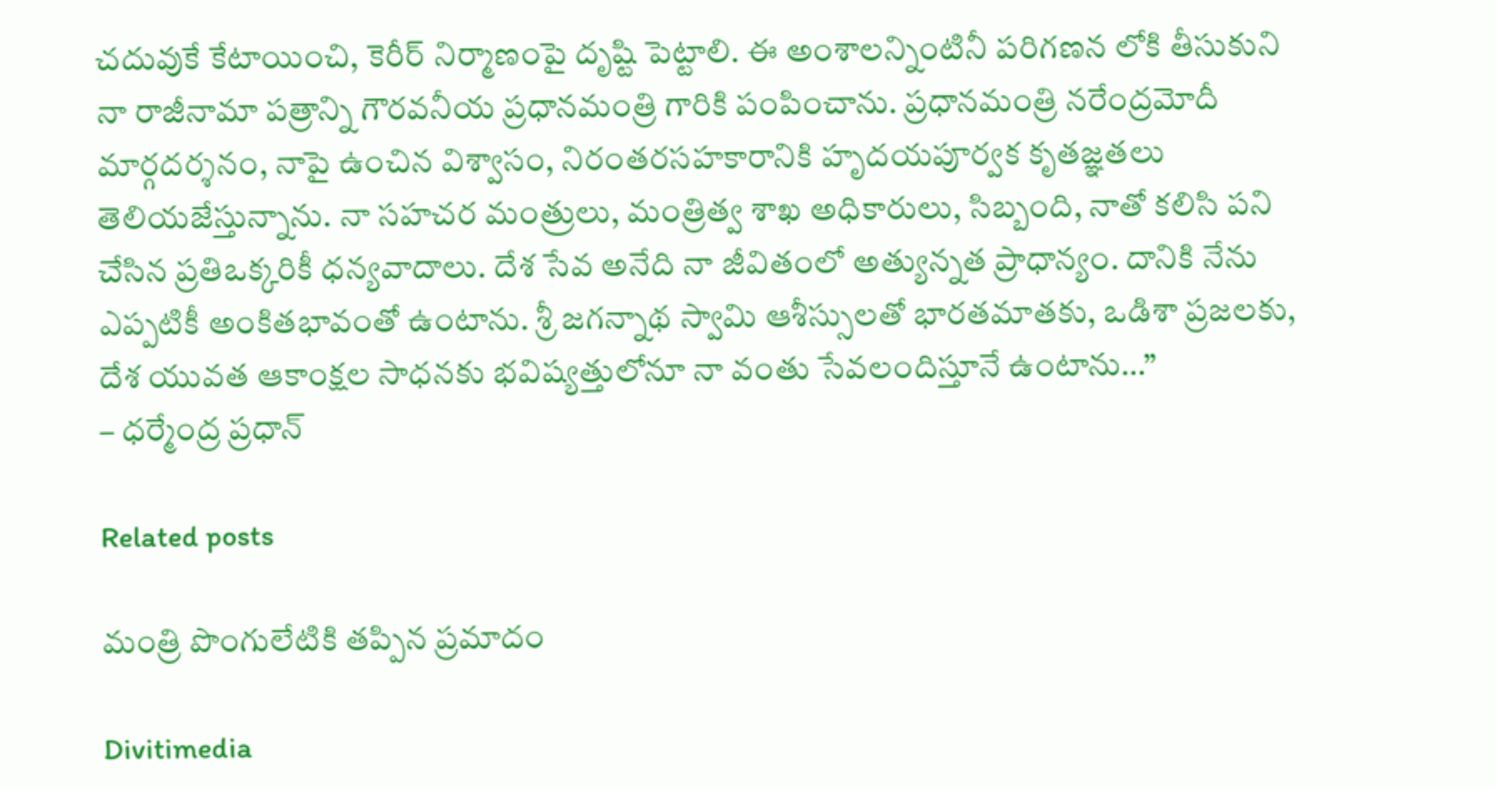చదువుకే కేటాయించి, కెరీర్ నిర్మాణంపై దృష్టి పెట్టాలి. ఈ అంశాలన్నింటినీ పరిగణన లోకి తీసుకుని నా రాజీనామా పత్రాన్ని గౌరవనీయ ప్రధానమంత్రి గారికి పంపించాను. ప్రధానమంత్రి నరేంద్రమోదీ మార్గదర్శనం, నాపై ఉంచిన విశ్వాసం, నిరంతరసహకారానికి హృదయపూర్వక కృతజ్ఞతలు తెలియజేస్తున్నాను. నా సహచర మంత్రులు, మంత్రిత్వ శాఖ అధికారులు, సిబ్బంది, నాతో కలిసి పని చేసిన ప్రతిఒక్కరికీ ధన్యవాదాలు. దేశ సేవ అనేది నా జీవితంలో అత్యున్నత ప్రాధాన్యం. దానికి నేను ఎప్పటికీ అంకితభావంతో ఉంటాను. శ్రీ జగన్నాథ స్వామి ఆశీస్సులతో భారతమాతకు, ఒడిశా ప్రజలకు, దేశ యువత ఆకాంక్షల సాధనకు భవిష్యత్తులోనూ నా వంతు సేవలందిస్తూనే ఉంటాను…”
– ధర్మేంద్ర ప్రధాన్

Related posts

మంత్రి పొంగులేటికి తప్పిన ప్రమాదం

Divitimedia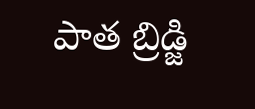పాత బ్రిడ్జి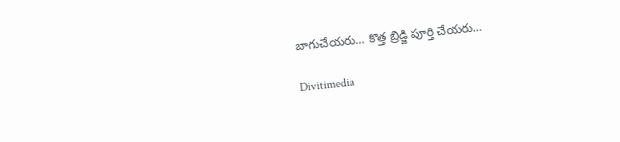బాగుచేయరు… కొత్త బ్రిడ్జి పూర్తి చేయరు…

Divitimedia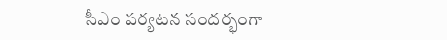సీఎం పర్యటన సందర్భంగా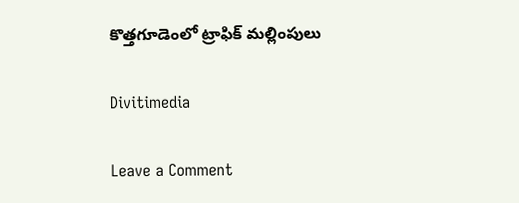కొత్తగూడెంలో ట్రాఫిక్ మల్లింపులు

Divitimedia

Leave a Comment